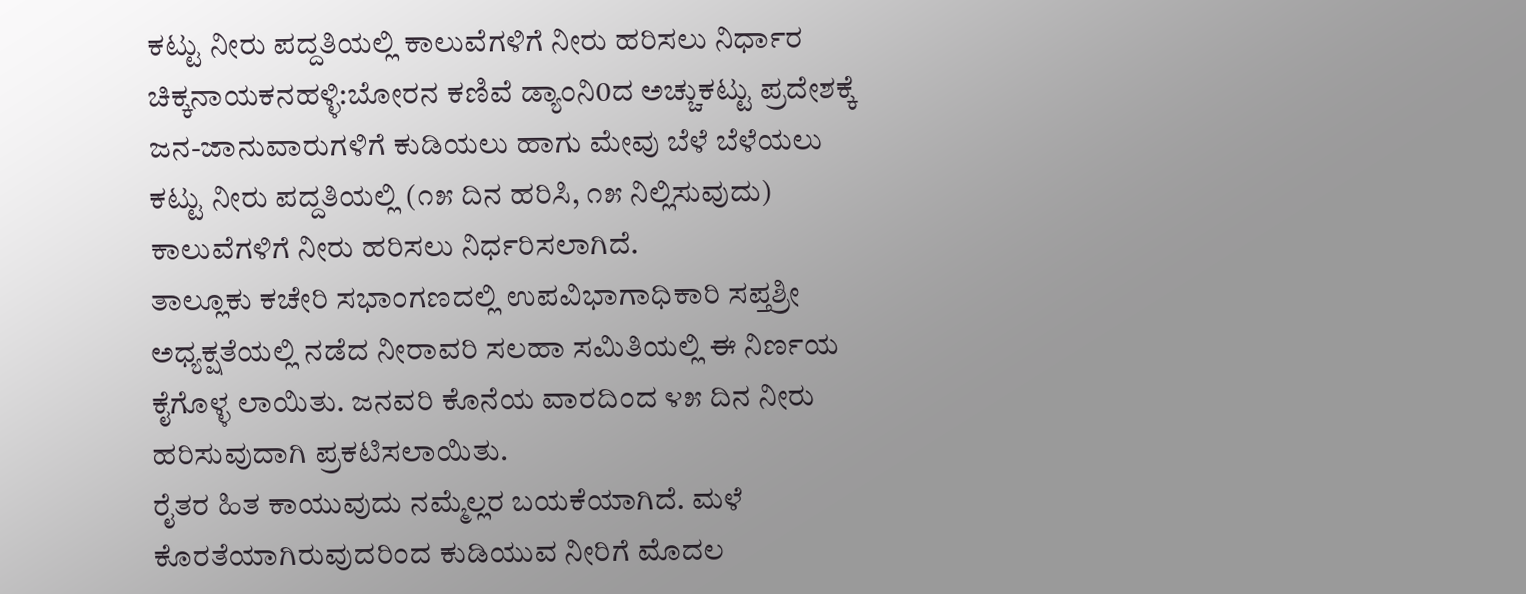ಕಟ್ಟು ನೀರು ಪದ್ದತಿಯಲ್ಲಿ ಕಾಲುವೆಗಳಿಗೆ ನೀರು ಹರಿಸಲು ನಿರ್ಧಾರ
ಚಿಕ್ಕನಾಯಕನಹಳ್ಳಿ:ಬೋರನ ಕಣಿವೆ ಡ್ಯಾಂನಿ0ದ ಅಚ್ಚುಕಟ್ಟು ಪ್ರದೇಶಕ್ಕೆ ಜನ-ಜಾನುವಾರುಗಳಿಗೆ ಕುಡಿಯಲು ಹಾಗು ಮೇವು ಬೆಳೆ ಬೆಳೆಯಲು ಕಟ್ಟು ನೀರು ಪದ್ದತಿಯಲ್ಲಿ (೧೫ ದಿನ ಹರಿಸಿ, ೧೫ ನಿಲ್ಲಿಸುವುದು) ಕಾಲುವೆಗಳಿಗೆ ನೀರು ಹರಿಸಲು ನಿರ್ಧರಿಸಲಾಗಿದೆ.
ತಾಲ್ಲೂಕು ಕಚೇರಿ ಸಭಾಂಗಣದಲ್ಲಿ ಉಪವಿಭಾಗಾಧಿಕಾರಿ ಸಪ್ತಶ್ರೀ ಅಧ್ಯಕ್ಷತೆಯಲ್ಲಿ ನಡೆದ ನೀರಾವರಿ ಸಲಹಾ ಸಮಿತಿಯಲ್ಲಿ ಈ ನಿರ್ಣಯ ಕೈಗೊಳ್ಳ ಲಾಯಿತು. ಜನವರಿ ಕೊನೆಯ ವಾರದಿಂದ ೪೫ ದಿನ ನೀರು ಹರಿಸುವುದಾಗಿ ಪ್ರಕಟಿಸಲಾಯಿತು.
ರೈತರ ಹಿತ ಕಾಯುವುದು ನಮ್ಮೆಲ್ಲರ ಬಯಕೆಯಾಗಿದೆ. ಮಳೆ ಕೊರತೆಯಾಗಿರುವುದರಿಂದ ಕುಡಿಯುವ ನೀರಿಗೆ ಮೊದಲ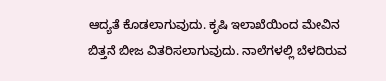ಆದ್ಯತೆ ಕೊಡಲಾಗುವುದು. ಕೃಷಿ ಇಲಾಖೆಯಿಂದ ಮೇವಿನ ಬಿತ್ತನೆ ಬೀಜ ವಿತರಿಸಲಾಗುವುದು. ನಾಲೆಗಳಲ್ಲಿ ಬೆಳದಿರುವ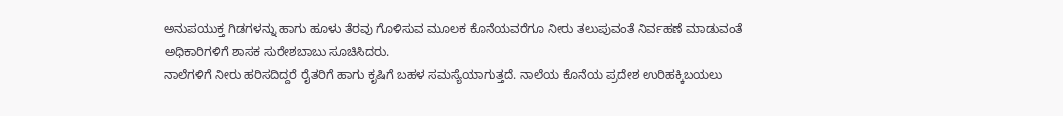ಅನುಪಯುಕ್ತ ಗಿಡಗಳನ್ನು ಹಾಗು ಹೂಳು ತೆರವು ಗೊಳಿಸುವ ಮೂಲಕ ಕೊನೆಯವರೆಗೂ ನೀರು ತಲುಪುವಂತೆ ನಿರ್ವಹಣೆ ಮಾಡುವಂತೆ ಅಧಿಕಾರಿಗಳಿಗೆ ಶಾಸಕ ಸುರೇಶಬಾಬು ಸೂಚಿಸಿದರು.
ನಾಲೆಗಳಿಗೆ ನೀರು ಹರಿಸದಿದ್ದರೆ ರೈತರಿಗೆ ಹಾಗು ಕೃಷಿಗೆ ಬಹಳ ಸಮಸ್ಯೆಯಾಗುತ್ತದೆ. ನಾಲೆಯ ಕೊನೆಯ ಪ್ರದೇಶ ಉರಿಹಕ್ಕಿಬಯಲು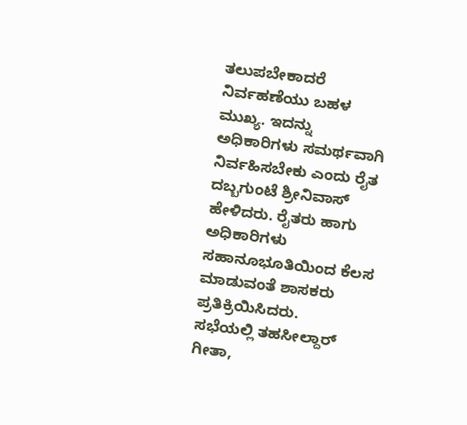ತಲುಪಬೇಕಾದರೆ ನಿರ್ವಹಣೆಯು ಬಹಳ ಮುಖ್ಯ. ಇದನ್ನು ಅಧಿಕಾರಿಗಳು ಸಮರ್ಥವಾಗಿ ನಿರ್ವಹಿಸಬೇಕು ಎಂದು ರೈತ ದಬ್ಬಗುಂಟೆ ಶ್ರೀನಿವಾಸ್ ಹೇಳಿದರು. ರೈತರು ಹಾಗು ಅಧಿಕಾರಿಗಳು ಸಹಾನೂಭೂತಿಯಿಂದ ಕೆಲಸ ಮಾಡುವಂತೆ ಶಾಸಕರು ಪ್ರತಿಕ್ರಿಯಿಸಿದರು.
ಸಭೆಯಲ್ಲಿ ತಹಸೀಲ್ದಾರ್ ಗೀತಾ,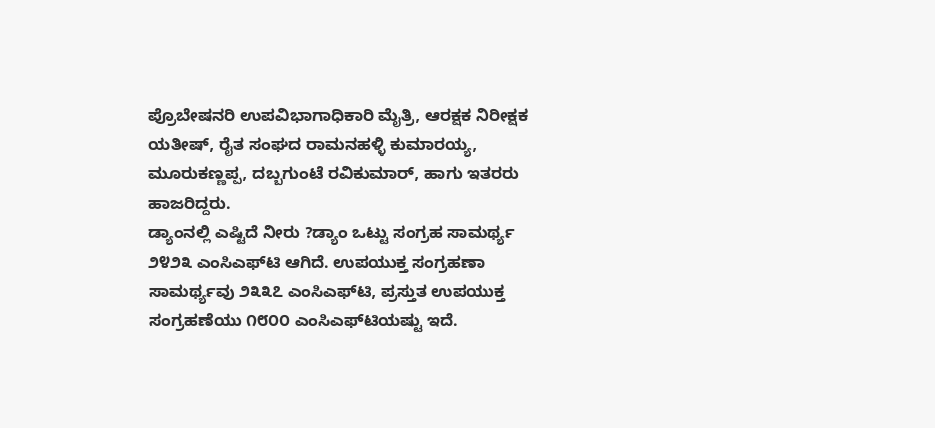ಪ್ರೊಬೇಷನರಿ ಉಪವಿಭಾಗಾಧಿಕಾರಿ ಮೈತ್ರಿ, ಆರಕ್ಷಕ ನಿರೀಕ್ಷಕ ಯತೀಷ್, ರೈತ ಸಂಘದ ರಾಮನಹಳ್ಳಿ ಕುಮಾರಯ್ಯ, ಮೂರುಕಣ್ಣಪ್ಪ, ದಬ್ಬಗುಂಟೆ ರವಿಕುಮಾರ್, ಹಾಗು ಇತರರು ಹಾಜರಿದ್ದರು.
ಡ್ಯಾಂನಲ್ಲಿ ಎಷ್ಟಿದೆ ನೀರು ?ಡ್ಯಾಂ ಒಟ್ಟು ಸಂಗ್ರಹ ಸಾಮರ್ಥ್ಯ ೨೪೨೩ ಎಂಸಿಎಫ್‌ಟಿ ಆಗಿದೆ. ಉಪಯುಕ್ತ ಸಂಗ್ರಹಣಾ ಸಾಮರ್ಥ್ಯವು ೨೩೩೭ ಎಂಸಿಎಫ್‌ಟಿ, ಪ್ರಸ್ತುತ ಉಪಯುಕ್ತ ಸಂಗ್ರಹಣೆಯು ೧೮೦೦ ಎಂಸಿಎಫ್‌ಟಿಯಷ್ಟು ಇದೆ.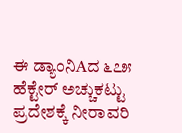ಈ ಡ್ಯಾಂನಿAದ ೬೭೫ ಹೆಕ್ಟೇರ್ ಅಚ್ಚುಕಟ್ಟು ಪ್ರದೇಶಕ್ಕೆ ನೀರಾವರಿ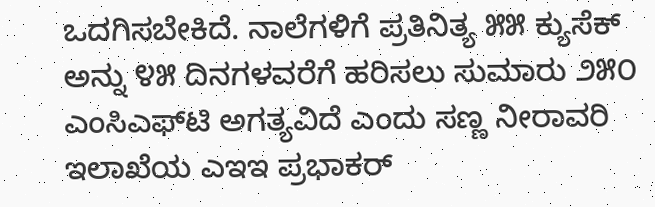ಒದಗಿಸಬೇಕಿದೆ. ನಾಲೆಗಳಿಗೆ ಪ್ರತಿನಿತ್ಯ ೫೫ ಕ್ಯುಸೆಕ್ ಅನ್ನು ೪೫ ದಿನಗಳವರೆಗೆ ಹರಿಸಲು ಸುಮಾರು ೨೫೦ ಎಂಸಿಎಫ್‌ಟಿ ಅಗತ್ಯವಿದೆ ಎಂದು ಸಣ್ಣ ನೀರಾವರಿ ಇಲಾಖೆಯ ಎಇಇ ಪ್ರಭಾಕರ್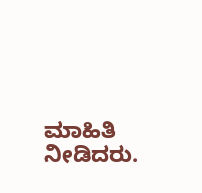ಮಾಹಿತಿ ನೀಡಿದರು.